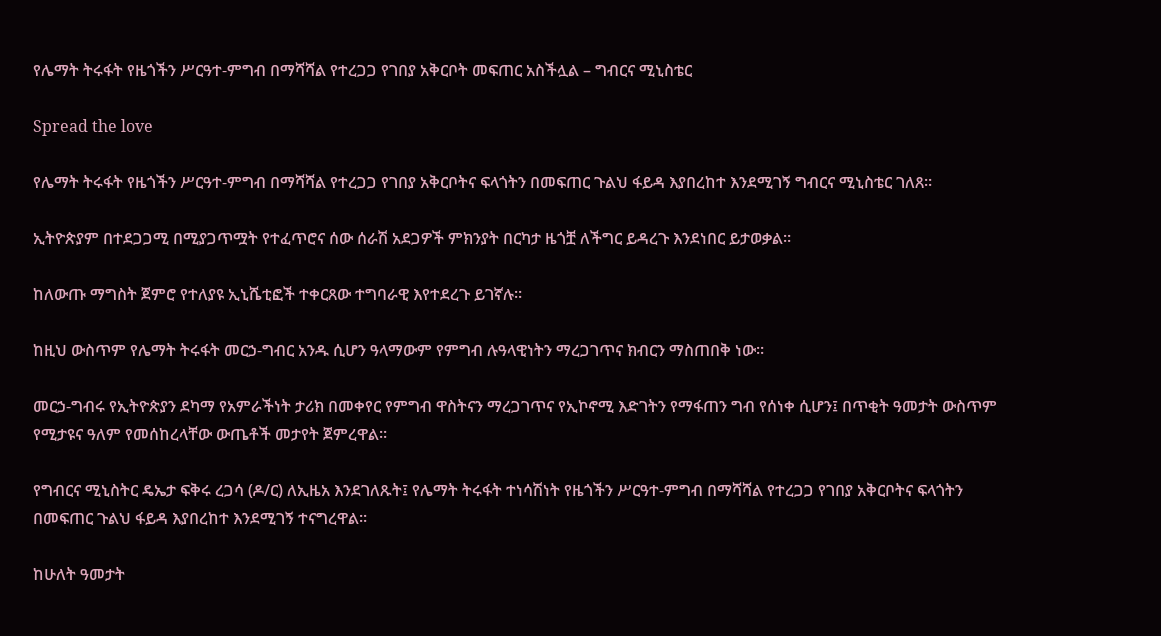የሌማት ትሩፋት የዜጎችን ሥርዓተ-ምግብ በማሻሻል የተረጋጋ የገበያ አቅርቦት መፍጠር አስችሏል – ግብርና ሚኒስቴር

Spread the love

የሌማት ትሩፋት የዜጎችን ሥርዓተ-ምግብ በማሻሻል የተረጋጋ የገበያ አቅርቦትና ፍላጎትን በመፍጠር ጉልህ ፋይዳ እያበረከተ እንደሚገኝ ግብርና ሚኒስቴር ገለጸ።

ኢትዮጵያም በተደጋጋሚ በሚያጋጥሟት የተፈጥሮና ሰው ሰራሽ አደጋዎች ምክንያት በርካታ ዜጎቿ ለችግር ይዳረጉ እንደነበር ይታወቃል።

ከለውጡ ማግስት ጀምሮ የተለያዩ ኢኒሼቲፎች ተቀርጸው ተግባራዊ እየተደረጉ ይገኛሉ።

ከዚህ ውስጥም የሌማት ትሩፋት መርኃ-ግብር አንዱ ሲሆን ዓላማውም የምግብ ሉዓላዊነትን ማረጋገጥና ክብርን ማስጠበቅ ነው።

መርኃ-ግብሩ የኢትዮጵያን ደካማ የአምራችነት ታሪክ በመቀየር የምግብ ዋስትናን ማረጋገጥና የኢኮኖሚ እድገትን የማፋጠን ግብ የሰነቀ ሲሆን፤ በጥቂት ዓመታት ውስጥም የሚታዩና ዓለም የመሰከረላቸው ውጤቶች መታየት ጀምረዋል።

የግብርና ሚኒስትር ዴኤታ ፍቅሩ ረጋሳ (ዶ/ር) ለኢዜአ እንደገለጹት፤ የሌማት ትሩፋት ተነሳሽነት የዜጎችን ሥርዓተ-ምግብ በማሻሻል የተረጋጋ የገበያ አቅርቦትና ፍላጎትን በመፍጠር ጉልህ ፋይዳ እያበረከተ እንደሚገኝ ተናግረዋል።

ከሁለት ዓመታት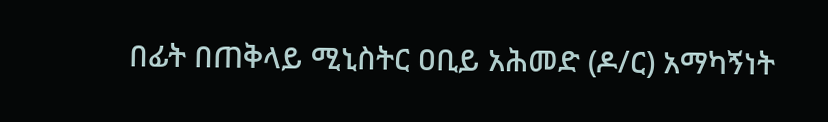በፊት በጠቅላይ ሚኒስትር ዐቢይ አሕመድ (ዶ/ር) አማካኝነት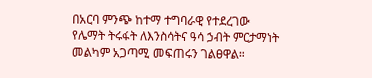በአርባ ምንጭ ከተማ ተግባራዊ የተደረገው የሌማት ትሩፋት ለእንስሳትና ዓሳ ኃብት ምርታማነት መልካም አጋጣሚ መፍጠሩን ገልፀዋል።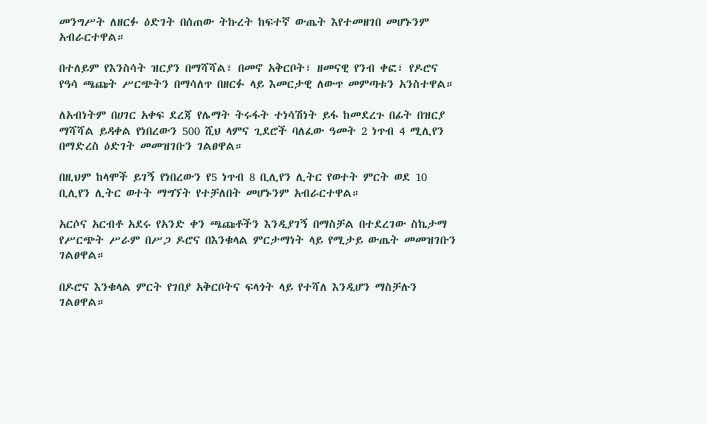መንግሥት ለዘርፉ ዕድገት በሰጠው ትኩረት ከፍተኛ ውጤት እየተመዘገበ መሆኑንም አብራርተዋል።

በተለይም የእንስሳት ዝርያን በማሻሻል፣ በመኖ አቅርቦት፣ ዘመናዊ የንብ ቀፎ፣ የዶሮና የዓሳ ጫጩት ሥርጭትን በማሳለጥ በዘርፉ ላይ እመርታዊ ለውጥ መምጣቱን አንስተዋል።

ለአብነትም በሀገር አቀፍ ደረጃ የሌማት ትሩፋት ተነሳሽነት ይፋ ከመደረጉ በፊት በዝርያ ማሻሻል ይዳቀል የነበረውን 500 ሺህ ላምና ጊደሮች ባለፈው ዓመት 2 ነጥብ 4 ሚሊየን በማድረስ ዕድገት መመዝገቡን ገልፀዋል።

በዚህም ከላሞች ይገኝ የነበረውን የ5 ነጥብ 8 ቢሊየን ሊትር የወተት ምርት ወደ 10 ቢሊየን ሊትር ወተት ማግኘት የተቻለበት መሆኑንም አብራርተዋል።

አርሶና አርብቶ አደሩ የአንድ ቀን ጫጩቶችን እንዲያገኝ በማስቻል በተደረገው ስኬታማ የሥርጭት ሥራም በሥጋ ዶሮና በእንቁላል ምርታማነት ላይ የሚታይ ውጤት መመዝገቡን ገልፀዋል።

በዶሮና እንቁላል ምርት የገበያ አቅርቦትና ፍላጎት ላይ የተሻለ እንዲሆን ማስቻሉን ገልፀዋል።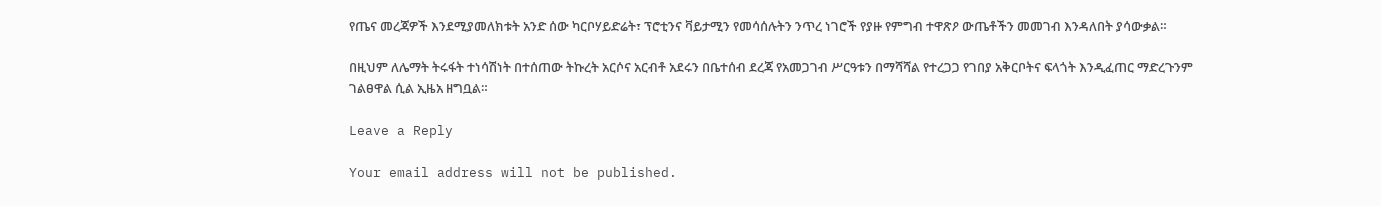የጤና መረጃዎች እንደሚያመለክቱት አንድ ሰው ካርቦሃይድሬት፣ ፕሮቲንና ቫይታሚን የመሳሰሉትን ንጥረ ነገሮች የያዙ የምግብ ተዋጽዖ ውጤቶችን መመገብ እንዳለበት ያሳውቃል።

በዚህም ለሌማት ትሩፋት ተነሳሽነት በተሰጠው ትኩረት አርሶና አርብቶ አደሩን በቤተሰብ ደረጃ የአመጋገብ ሥርዓቱን በማሻሻል የተረጋጋ የገበያ አቅርቦትና ፍላጎት እንዲፈጠር ማድረጉንም ገልፀዋል ሲል ኢዜአ ዘግቧል።

Leave a Reply

Your email address will not be published.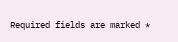Required fields are marked *